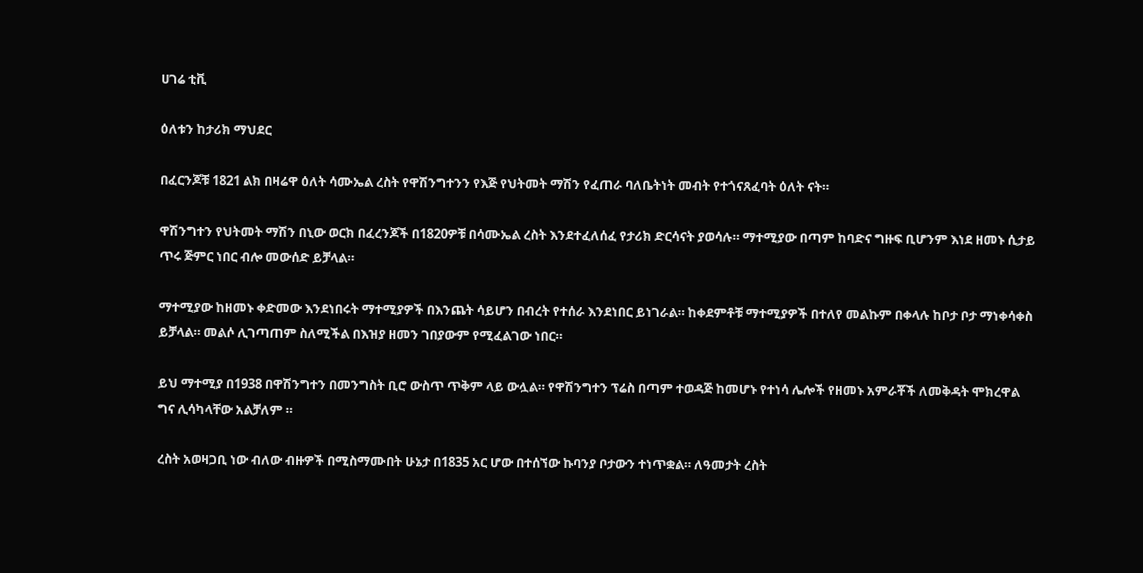ሀገሬ ቲቪ

ዕለቱን ከታሪክ ማህደር

በፈርንጆቹ 1821 ልክ በዛሬዋ ዕለት ሳሙኤል ረስት የዋሽንግተንን የእጅ የህትመት ማሽን የፈጠራ ባለቤትነት መብት የተጎናጸፈባት ዕለት ናት።

ዋሽንግተን የህትመት ማሽን በኒው ወርክ በፈረንጆች በ1820ዎቹ በሳሙኤል ረስት እንደተፈለሰፈ የታሪክ ድርሳናት ያወሳሉ። ማተሚያው በጣም ከባድና ግዙፍ ቢሆንም እነደ ዘመኑ ሲታይ ጥሩ ጅምር ነበር ብሎ መውሰድ ይቻላል።

ማተሚያው ከዘመኑ ቀድመው እንደነበሩት ማተሚያዎች በእንጨት ሳይሆን በብረት የተሰራ እንደነበር ይነገራል። ከቀደምቶቹ ማተሚያዎች በተለየ መልኩም በቀላሉ ከቦታ ቦታ ማነቀሳቀስ ይቻላል። መልሶ ሊገጣጠም ስለሚችል በእዝያ ዘመን ገበያውም የሚፈልገው ነበር።

ይህ ማተሚያ በ1938 በዋሽንግተን በመንግስት ቢሮ ውስጥ ጥቅም ላይ ውሏል። የዋሽንግተን ፕሬስ በጣም ተወዳጅ ከመሆኑ የተነሳ ሌሎች የዘመኑ አምራቾች ለመቅዳት ሞክረዋል ግና ሊሳካላቸው አልቻለም ።

ረስት አወዛጋቢ ነው ብለው ብዙዎች በሚስማሙበት ሁኔታ በ1835 አር ሆው በተሰኘው ኩባንያ ቦታውን ተነጥቋል። ለዓመታት ረስት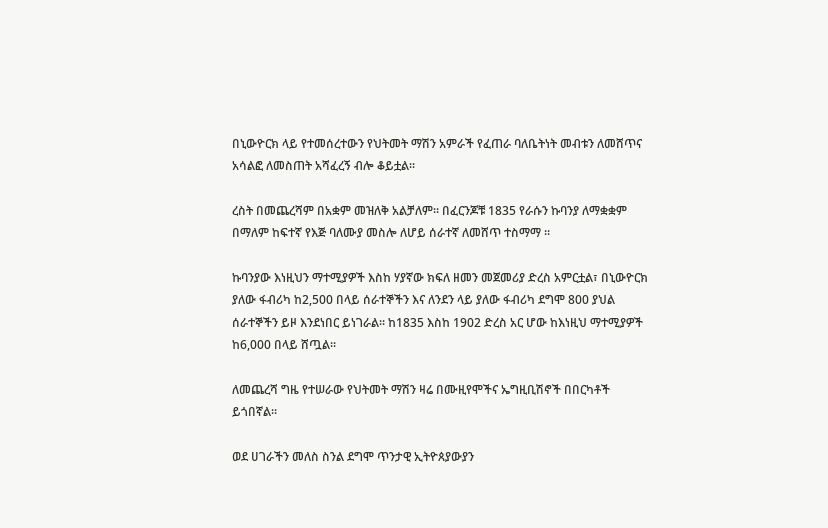በኒውዮርክ ላይ የተመሰረተውን የህትመት ማሽን አምራች የፈጠራ ባለቤትነት መብቱን ለመሸጥና አሳልፎ ለመስጠት አሻፈረኝ ብሎ ቆይቷል።

ረስት በመጨረሻም በአቋም መዝለቅ አልቻለም። በፈርንጆቹ 1835 የራሱን ኩባንያ ለማቋቋም በማለም ከፍተኛ የእጅ ባለሙያ መስሎ ለሆይ ሰራተኛ ለመሸጥ ተስማማ ።

ኩባንያው እነዚህን ማተሚያዎች እስከ ሃያኛው ክፍለ ዘመን መጀመሪያ ድረስ አምርቷል፣ በኒውዮርክ ያለው ፋብሪካ ከ2,500 በላይ ሰራተኞችን እና ለንደን ላይ ያለው ፋብሪካ ደግሞ 800 ያህል ሰራተኞችን ይዞ እንደነበር ይነገራል። ከ1835 እስከ 1902 ድረስ አር ሆው ከእነዚህ ማተሚያዎች ከ6,000 በላይ ሸጧል።

ለመጨረሻ ግዜ የተሠራው የህትመት ማሽን ዛሬ በሙዚየሞችና ኤግዚቢሽኖች በበርካቶች ይጎበኛል።

ወደ ሀገራችን መለስ ስንል ደግሞ ጥንታዊ ኢትዮጰያውያን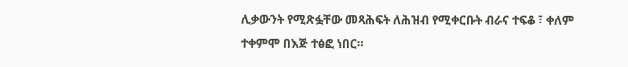ሊቃውንት የሚጽፏቸው መጻሕፍት ለሕዝብ የሚቀርቡት ብራና ተፍቆ ፣ ቀለም ተቀምሞ በእጅ ተፅፎ ነበር።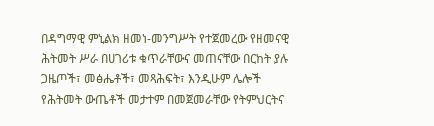በዳግማዊ ምኒልክ ዘመነ-መንግሥት የተጀመረው የዘመናዊ ሕትመት ሥራ በሀገሪቱ ቁጥራቸውና መጠናቸው በርከት ያሉ ጋዜጦች፣ መፅሔቶች፣ መጻሕፍት፣ እንዲሁም ሌሎች የሕትመት ውጤቶች መታተም በመጀመራቸው የትምህርትና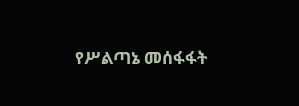የሥልጣኔ መሰፋፋት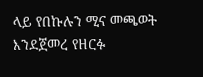ላይ የበኩሉን ሚና መጫወት እንደጀመረ የዘርፉ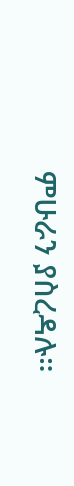ምሁራን ያስረዳሉ።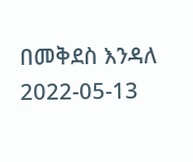በመቅደስ እንዳለ
2022-05-13